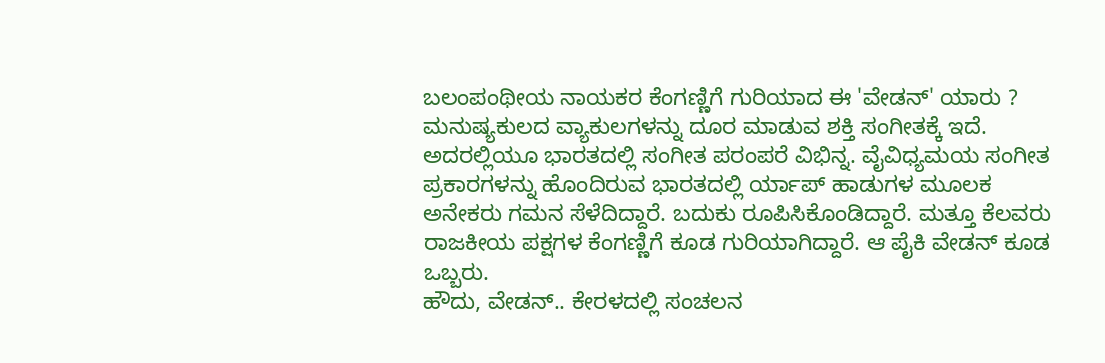ಬಲಂಪಂಥೀಯ ನಾಯಕರ ಕೆಂಗಣ್ಣಿಗೆ ಗುರಿಯಾದ ಈ 'ವೇಡನ್' ಯಾರು ?
ಮನುಷ್ಯಕುಲದ ವ್ಯಾಕುಲಗಳನ್ನು ದೂರ ಮಾಡುವ ಶಕ್ತಿ ಸಂಗೀತಕ್ಕೆ ಇದೆ. ಅದರಲ್ಲಿಯೂ ಭಾರತದಲ್ಲಿ ಸಂಗೀತ ಪರಂಪರೆ ವಿಭಿನ್ನ. ವೈವಿಧ್ಯಮಯ ಸಂಗೀತ ಪ್ರಕಾರಗಳನ್ನು ಹೊಂದಿರುವ ಭಾರತದಲ್ಲಿ ರ್ಯಾಪ್ ಹಾಡುಗಳ ಮೂಲಕ ಅನೇಕರು ಗಮನ ಸೆಳೆದಿದ್ದಾರೆ. ಬದುಕು ರೂಪಿಸಿಕೊಂಡಿದ್ದಾರೆ. ಮತ್ತೂ ಕೆಲವರು ರಾಜಕೀಯ ಪಕ್ಷಗಳ ಕೆಂಗಣ್ಣಿಗೆ ಕೂಡ ಗುರಿಯಾಗಿದ್ದಾರೆ. ಆ ಪೈಕಿ ವೇಡನ್ ಕೂಡ ಒಬ್ಬರು.
ಹೌದು, ವೇಡನ್.. ಕೇರಳದಲ್ಲಿ ಸಂಚಲನ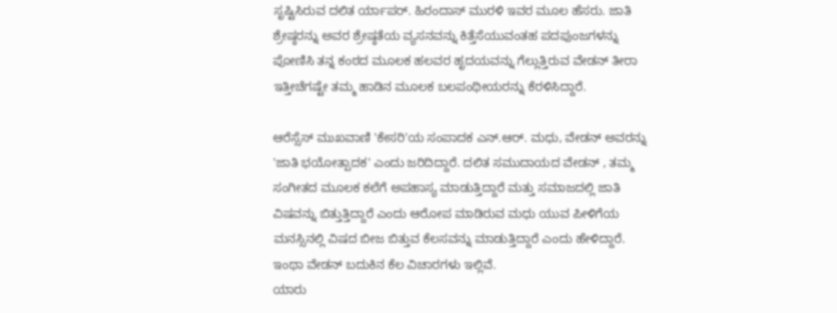ಸೃಷ್ಟಿಸಿರುವ ದಲಿತ ರ್ಯಾಪರ್. ಹಿರಂದಾಸ್ ಮುರಳಿ ಇವರ ಮೂಲ ಹೆಸರು. ಜಾತಿ ಶ್ರೇಷ್ಠರನ್ನು ಅವರ ಶ್ರೇಷ್ಠತೆಯ ವ್ಯಸನವನ್ನು ಕಿತ್ತೆಸೆಯುವಂತಹ ಪದಪುಂಜಗಳನ್ನು ಪೋಣಿಸಿ ತನ್ನ ಕಂಠದ ಮೂಲಕ ಹಲವರ ಹೃದಯವನ್ನು ಗೆಲ್ಲುತ್ತಿರುವ ವೇಡನ್ ತೀರಾ ಇತ್ತೀಚೆಗಷ್ಟೇ ತಮ್ಮ ಹಾಡಿನ ಮೂಲಕ ಬಲಪಂಥೀಯರನ್ನು ಕೆರಳಿಸಿದ್ದಾರೆ.

ಆರೆಸ್ಸೆಸ್ ಮುಖವಾಣಿ 'ಕೇಸರಿ'ಯ ಸಂಪಾದಕ ಎನ್.ಆರ್. ಮಧು, ವೇಡನ್ ಅವರನ್ನು 'ಜಾತಿ ಭಯೋತ್ಪಾದಕ' ಎಂದು ಜರಿದಿದ್ದಾರೆ. ದಲಿತ ಸಮುದಾಯದ ವೇಡನ್ , ತಮ್ಮ ಸಂಗೀತದ ಮೂಲಕ ಕಲೆಗೆ ಅಪಹಾಸ್ಯ ಮಾಡುತ್ತಿದ್ದಾರೆ ಮತ್ತು ಸಮಾಜದಲ್ಲಿ ಜಾತಿ ವಿಷವನ್ನು ಬಿತ್ತುತ್ತಿದ್ದಾರೆ ಎಂದು ಆರೋಪ ಮಾಡಿರುವ ಮಧು ಯುವ ಪೀಳಿಗೆಯ ಮನಸ್ಸಿನಲ್ಲಿ ವಿಷದ ಬೀಜ ಬಿತ್ತುವ ಕೆಲಸವನ್ನು ಮಾಡುತ್ತಿದ್ದಾರೆ ಎಂದು ಹೇಳಿದ್ದಾರೆ. ಇಂಥಾ ವೇಡನ್ ಬದುಕಿನ ಕೆಲ ವಿಚಾರಗಳು ಇಲ್ಲಿವೆ.
ಯಾರು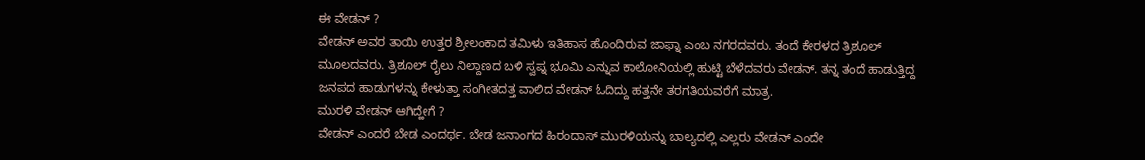ಈ ವೇಡನ್ ?
ವೇಡನ್ ಅವರ ತಾಯಿ ಉತ್ತರ ಶ್ರೀಲಂಕಾದ ತಮಿಳು ಇತಿಹಾಸ ಹೊಂದಿರುವ ಜಾಫ್ನಾ ಎಂಬ ನಗರದವರು. ತಂದೆ ಕೇರಳದ ತ್ರಿಶೂಲ್ ಮೂಲದವರು. ತ್ರಿಶೂಲ್ ರೈಲು ನಿಲ್ದಾಣದ ಬಳಿ ಸ್ವಪ್ನ ಭೂಮಿ ಎನ್ನುವ ಕಾಲೋನಿಯಲ್ಲಿ ಹುಟ್ಟಿ ಬೆಳೆದವರು ವೇಡನ್. ತನ್ನ ತಂದೆ ಹಾಡುತ್ತಿದ್ದ ಜನಪದ ಹಾಡುಗಳನ್ನು ಕೇಳುತ್ತಾ ಸಂಗೀತದತ್ತ ವಾಲಿದ ವೇಡನ್ ಓದಿದ್ದು ಹತ್ತನೇ ತರಗತಿಯವರೆಗೆ ಮಾತ್ರ.
ಮುರಳಿ ವೇಡನ್ ಆಗಿದ್ಹೇಗೆ ?
ವೇಡನ್ ಎಂದರೆ ಬೇಡ ಎಂದರ್ಥ. ಬೇಡ ಜನಾಂಗದ ಹಿರಂದಾಸ್ ಮುರಳಿಯನ್ನು ಬಾಲ್ಯದಲ್ಲಿ ಎಲ್ಲರು ವೇಡನ್ ಎಂದೇ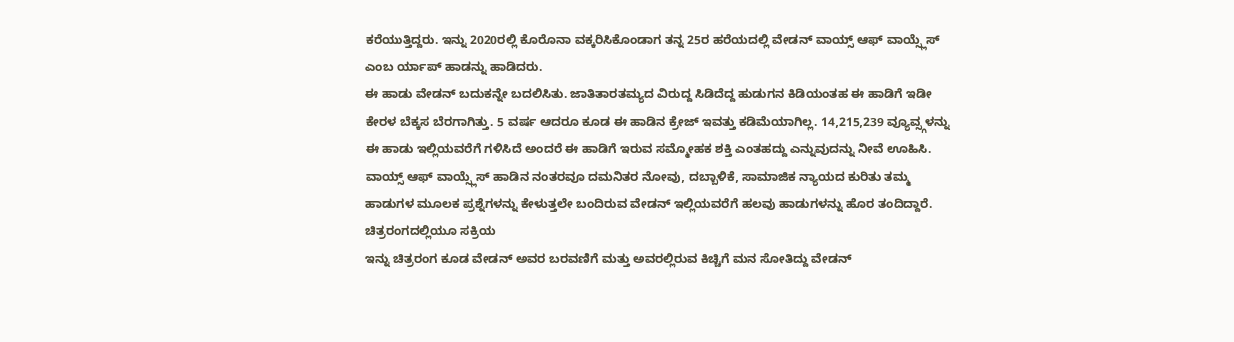ಕರೆಯುತ್ತಿದ್ದರು. ಇನ್ನು 2020ರಲ್ಲಿ ಕೊರೊನಾ ವಕ್ಕರಿಸಿಕೊಂಡಾಗ ತನ್ನ 25ರ ಹರೆಯದಲ್ಲಿ ವೇಡನ್ ವಾಯ್ಸ್ ಆಫ್ ವಾಯ್ಸ್ಲೆಸ್ ಎಂಬ ರ್ಯಾಪ್ ಹಾಡನ್ನು ಹಾಡಿದರು.
ಈ ಹಾಡು ವೇಡನ್ ಬದುಕನ್ನೇ ಬದಲಿಸಿತು. ಜಾತಿತಾರತಮ್ಯದ ವಿರುದ್ದ ಸಿಡಿದೆದ್ದ ಹುಡುಗನ ಕಿಡಿಯಂತಹ ಈ ಹಾಡಿಗೆ ಇಡೀ ಕೇರಳ ಬೆಕ್ಕಸ ಬೆರಗಾಗಿತ್ತು. 5 ವರ್ಷ ಆದರೂ ಕೂಡ ಈ ಹಾಡಿನ ಕ್ರೇಜ್ ಇವತ್ತು ಕಡಿಮೆಯಾಗಿಲ್ಲ. 14,215,239 ವ್ಯೂವ್ಸ್ಗಳನ್ನು ಈ ಹಾಡು ಇಲ್ಲಿಯವರೆಗೆ ಗಳಿಸಿದೆ ಅಂದರೆ ಈ ಹಾಡಿಗೆ ಇರುವ ಸಮ್ಮೋಹಕ ಶಕ್ತಿ ಎಂತಹದ್ದು ಎನ್ನುವುದನ್ನು ನೀವೆ ಊಹಿಸಿ.
ವಾಯ್ಸ್ ಆಫ್ ವಾಯ್ಸ್ಲೆಸ್ ಹಾಡಿನ ನಂತರವೂ ದಮನಿತರ ನೋವು, ದಬ್ಬಾಳಿಕೆ, ಸಾಮಾಜಿಕ ನ್ಯಾಯದ ಕುರಿತು ತಮ್ಮ ಹಾಡುಗಳ ಮೂಲಕ ಪ್ರಶ್ನೆಗಳನ್ನು ಕೇಳುತ್ತಲೇ ಬಂದಿರುವ ವೇಡನ್ ಇಲ್ಲಿಯವರೆಗೆ ಹಲವು ಹಾಡುಗಳನ್ನು ಹೊರ ತಂದಿದ್ದಾರೆ.
ಚಿತ್ರರಂಗದಲ್ಲಿಯೂ ಸಕ್ರಿಯ
ಇನ್ನು ಚಿತ್ರರಂಗ ಕೂಡ ವೇಡನ್ ಅವರ ಬರವಣಿಗೆ ಮತ್ತು ಅವರಲ್ಲಿರುವ ಕಿಚ್ಚಿಗೆ ಮನ ಸೋತಿದ್ದು ವೇಡನ್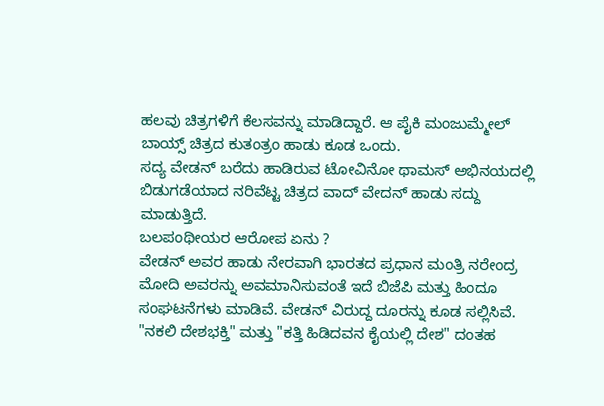ಹಲವು ಚಿತ್ರಗಳಿಗೆ ಕೆಲಸವನ್ನು ಮಾಡಿದ್ದಾರೆ. ಆ ಪೈಕಿ ಮಂಜುಮ್ಮೇಲ್ ಬಾಯ್ಸ್ ಚಿತ್ರದ ಕುತಂತ್ರಂ ಹಾಡು ಕೂಡ ಒಂದು.
ಸದ್ಯ ವೇಡನ್ ಬರೆದು ಹಾಡಿರುವ ಟೋವಿನೋ ಥಾಮಸ್ ಅಭಿನಯದಲ್ಲಿ ಬಿಡುಗಡೆಯಾದ ನರಿವೆಟ್ಟ ಚಿತ್ರದ ವಾದ್ ವೇದನ್ ಹಾಡು ಸದ್ದು ಮಾಡುತ್ತಿದೆ.
ಬಲಪಂಥೀಯರ ಆರೋಪ ಏನು ?
ವೇಡನ್ ಅವರ ಹಾಡು ನೇರವಾಗಿ ಭಾರತದ ಪ್ರಧಾನ ಮಂತ್ರಿ ನರೇಂದ್ರ ಮೋದಿ ಅವರನ್ನು ಅವಮಾನಿಸುವಂತೆ ಇದೆ ಬಿಜೆಪಿ ಮತ್ತು ಹಿಂದೂ ಸಂಘಟನೆಗಳು ಮಾಡಿವೆ. ವೇಡನ್ ವಿರುದ್ದ ದೂರನ್ನು ಕೂಡ ಸಲ್ಲಿಸಿವೆ. "ನಕಲಿ ದೇಶಭಕ್ತಿ" ಮತ್ತು "ಕತ್ತಿ ಹಿಡಿದವನ ಕೈಯಲ್ಲಿ ದೇಶ" ದಂತಹ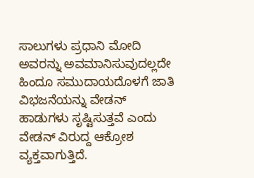ಸಾಲುಗಳು ಪ್ರಧಾನಿ ಮೋದಿ ಅವರನ್ನು ಅವಮಾನಿಸುವುದಲ್ಲದೇ ಹಿಂದೂ ಸಮುದಾಯದೊಳಗೆ ಜಾತಿ ವಿಭಜನೆಯನ್ನು ವೇಡನ್ ಹಾಡುಗಳು ಸೃಷ್ಟಿಸುತ್ತವೆ ಎಂದು ವೇಡನ್ ವಿರುದ್ದ ಆಕ್ರೋಶ ವ್ಯಕ್ತವಾಗುತ್ತಿದೆ.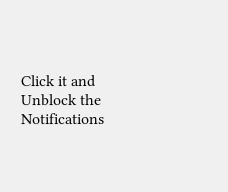Click it and Unblock the Notifications